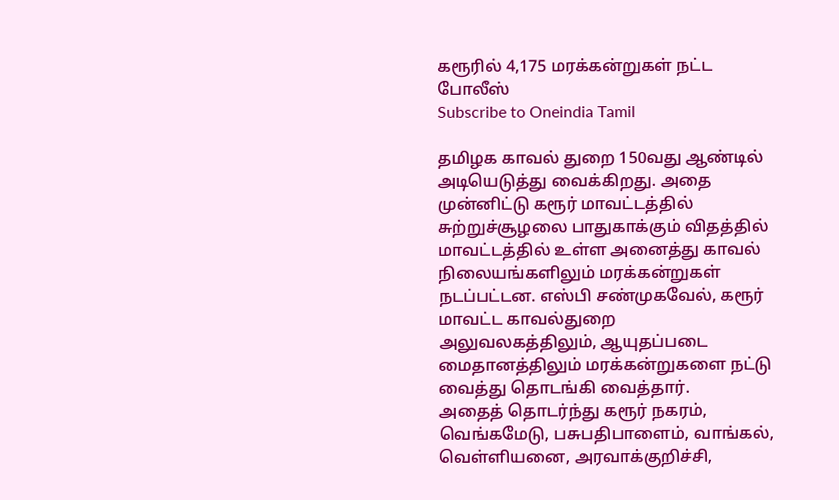கரூரில் 4,175 மரக்கன்றுகள் நட்ட போலீஸ்
Subscribe to Oneindia Tamil

தமிழக காவல் துறை 150வது ஆண்டில் அடியெடுத்து வைக்கிறது. அதை முன்னிட்டு கரூர் மாவட்டத்தில் சுற்றுச்சூழலை பாதுகாக்கும் விதத்தில் மாவட்டத்தில் உள்ள அனைத்து காவல் நிலையங்களிலும் மரக்கன்றுகள் நடப்பட்டன. எஸ்பி சண்முகவேல், கரூர் மாவட்ட காவல்துறை அலுவலகத்திலும், ஆயுதப்படை மைதானத்திலும் மரக்கன்றுகளை நட்டு வைத்து தொடங்கி வைத்தார்.
அதைத் தொடர்ந்து கரூர் நகரம், வெங்கமேடு, பசுபதிபாளைம், வாங்கல், வெள்ளியனை, அரவாக்குறிச்சி,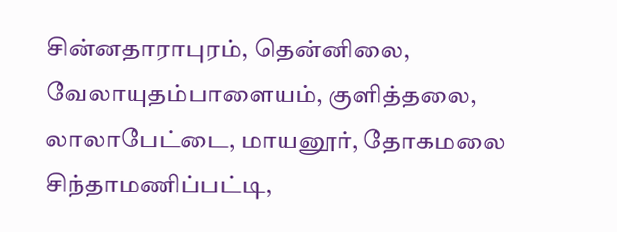சின்னதாராபுரம், தென்னிலை, வேலாயுதம்பாளையம், குளித்தலை, லாலாபேட்டை, மாயனூர், தோகமலை சிந்தாமணிப்பட்டி,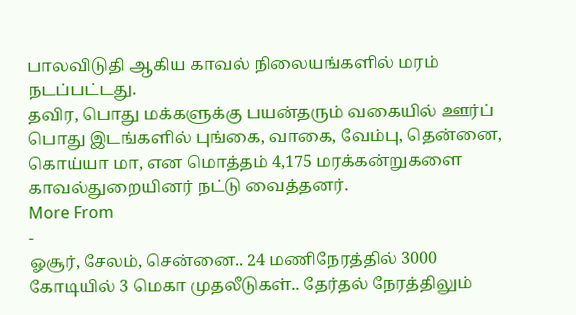பாலவிடுதி ஆகிய காவல் நிலையங்களில் மரம் நடப்பட்டது.
தவிர, பொது மக்களுக்கு பயன்தரும் வகையில் ஊர்ப் பொது இடங்களில் புங்கை, வாகை, வேம்பு, தென்னை, கொய்யா மா, என மொத்தம் 4,175 மரக்கன்றுகளை காவல்துறையினர் நட்டு வைத்தனர்.
More From
-
ஓசூர், சேலம், சென்னை.. 24 மணிநேரத்தில் 3000 கோடியில் 3 மெகா முதலீடுகள்.. தேர்தல் நேரத்திலும்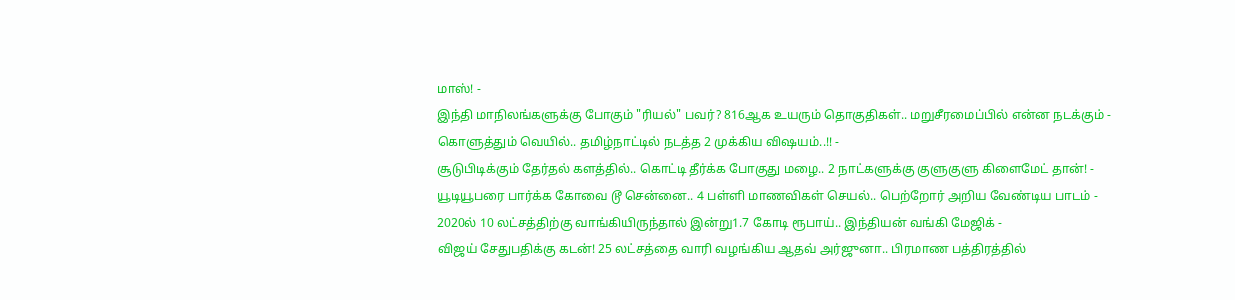மாஸ்! -
இந்தி மாநிலங்களுக்கு போகும் "ரியல்" பவர்? 816ஆக உயரும் தொகுதிகள்.. மறுசீரமைப்பில் என்ன நடக்கும் -
கொளுத்தும் வெயில்.. தமிழ்நாட்டில் நடத்த 2 முக்கிய விஷயம்..!! -
சூடுபிடிக்கும் தேர்தல் களத்தில்.. கொட்டி தீர்க்க போகுது மழை.. 2 நாட்களுக்கு குளுகுளு கிளைமேட் தான்! -
யூடியூபரை பார்க்க கோவை டூ சென்னை.. 4 பள்ளி மாணவிகள் செயல்.. பெற்றோர் அறிய வேண்டிய பாடம் -
2020ல் 10 லட்சத்திற்கு வாங்கியிருந்தால் இன்று1.7 கோடி ரூபாய்.. இந்தியன் வங்கி மேஜிக் -
விஜய் சேதுபதிக்கு கடன்! 25 லட்சத்தை வாரி வழங்கிய ஆதவ் அர்ஜுனா.. பிரமாண பத்திரத்தில்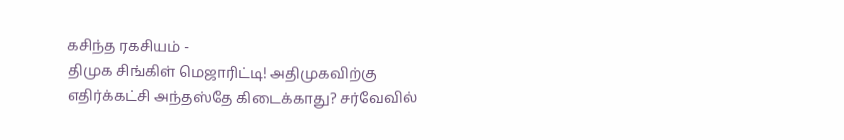கசிந்த ரகசியம் -
திமுக சிங்கிள் மெஜாரிட்டி! அதிமுகவிற்கு எதிர்க்கட்சி அந்தஸ்தே கிடைக்காது? சர்வேவில்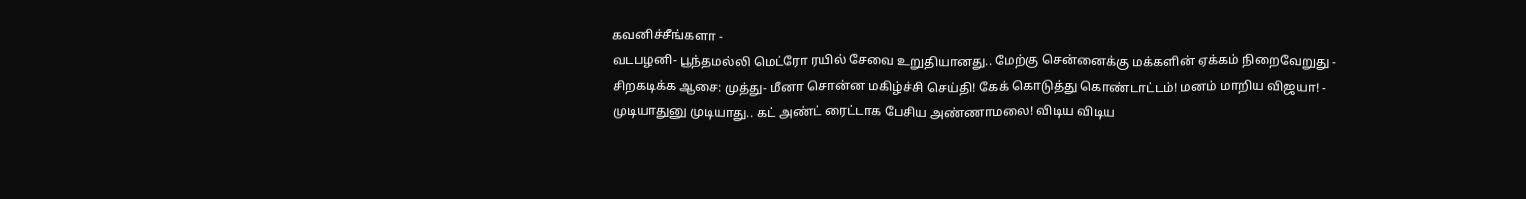கவனிச்சீங்களா -
வடபழனி- பூந்தமல்லி மெட்ரோ ரயில் சேவை உறுதியானது.. மேற்கு சென்னைக்கு மக்களின் ஏக்கம் நிறைவேறுது -
சிறகடிக்க ஆசை: முத்து- மீனா சொன்ன மகிழ்ச்சி செய்தி! கேக் கொடுத்து கொண்டாட்டம்! மனம் மாறிய விஜயா! -
முடியாதுனு முடியாது.. கட் அண்ட் ரைட்டாக பேசிய அண்ணாமலை! விடிய விடிய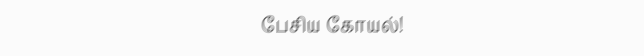பேசிய கோயல்!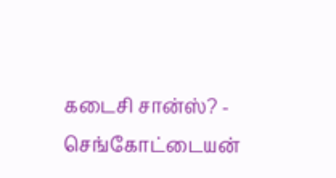கடைசி சான்ஸ்? -
செங்கோட்டையன்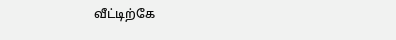வீட்டிற்கே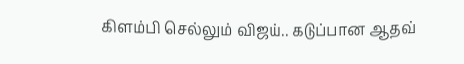கிளம்பி செல்லும் விஜய்.. கடுப்பான ஆதவ்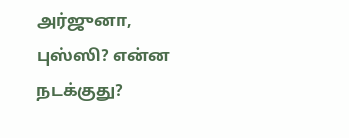அர்ஜுனா, புஸ்ஸி? என்ன நடக்குது?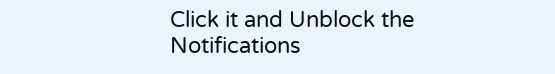Click it and Unblock the Notifications